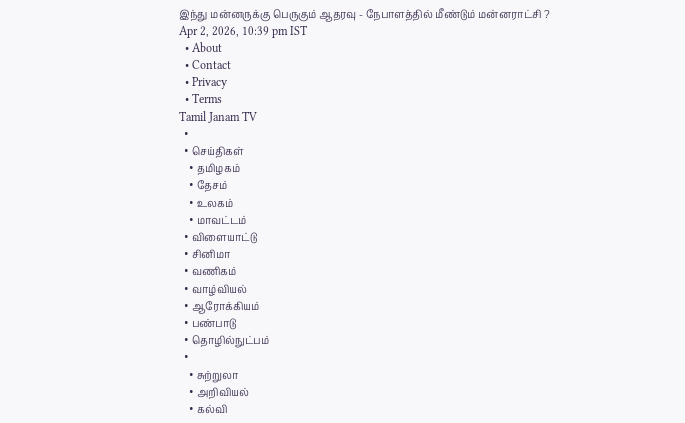இந்து மன்னருக்கு பெருகும் ஆதரவு - நேபாளத்தில் மீண்டும் மன்னராட்சி ?
Apr 2, 2026, 10:39 pm IST
  • About
  • Contact
  • Privacy
  • Terms
Tamil Janam TV
  •
  • செய்திகள்
    • தமிழகம்
    • தேசம்
    • உலகம்
    • மாவட்டம்
  • விளையாட்டு
  • சினிமா
  • வணிகம்
  • வாழ்வியல்
  • ஆரோக்கியம்
  • பண்பாடு
  • தொழில்நுட்பம்
  •
    • சுற்றுலா
    • அறிவியல்
    • கல்வி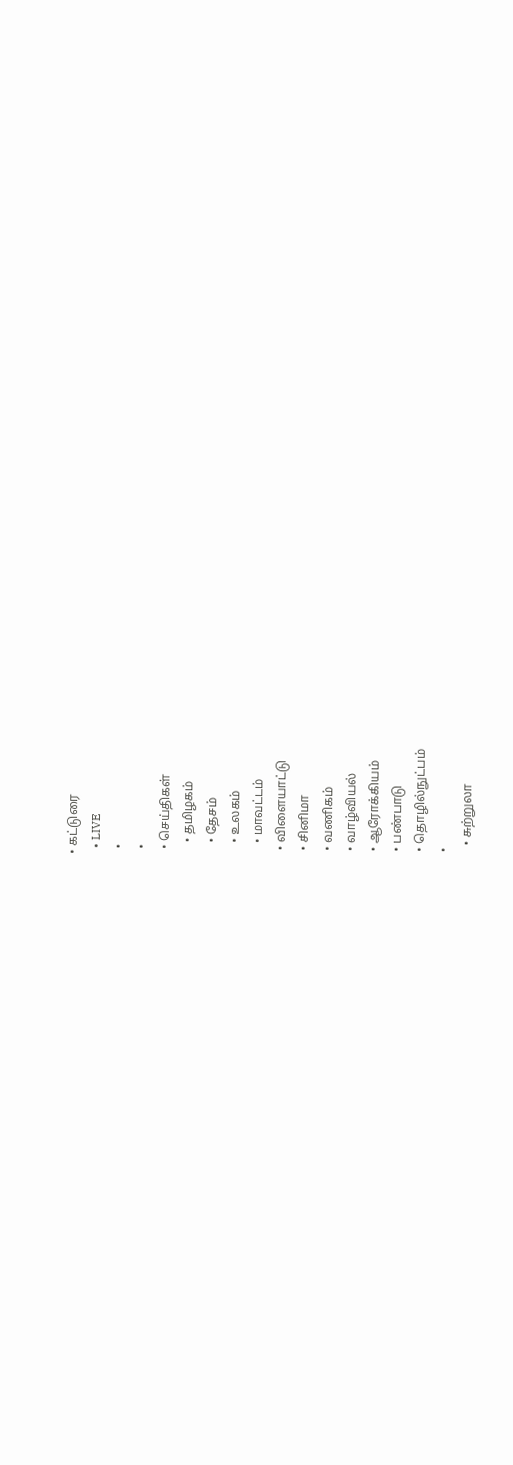• கட்டுரை
  • LIVE
  •
  •
  • செய்திகள்
    • தமிழகம்
    • தேசம்
    • உலகம்
    • மாவட்டம்
  • விளையாட்டு
  • சினிமா
  • வணிகம்
  • வாழ்வியல்
  • ஆரோக்கியம்
  • பண்பாடு
  • தொழில்நுட்பம்
  •
    • சுற்றுலா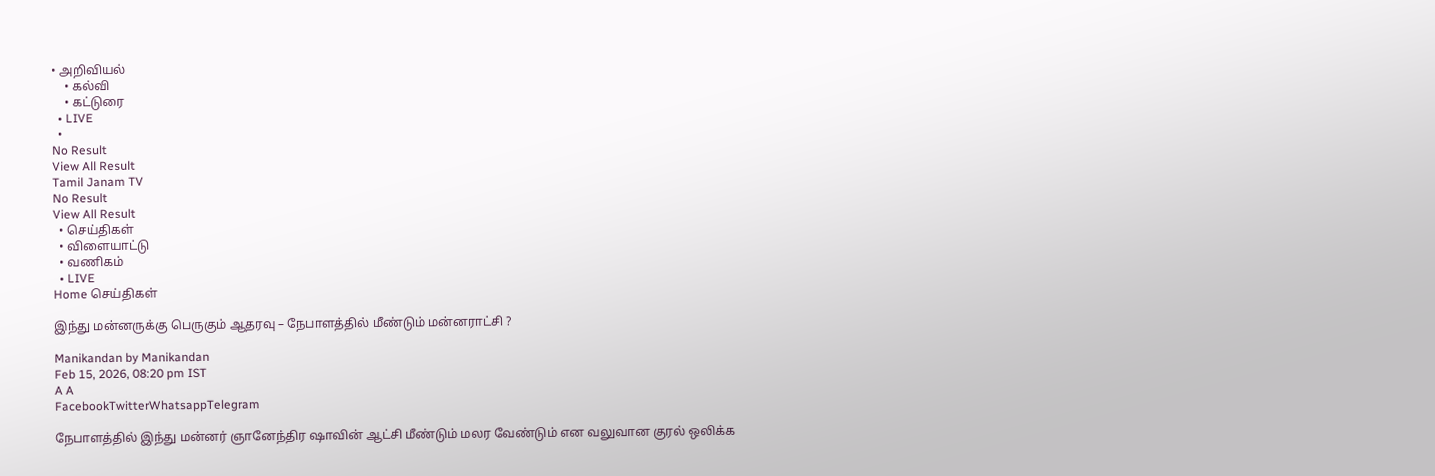• அறிவியல்
    • கல்வி
    • கட்டுரை
  • LIVE
  •
No Result
View All Result
Tamil Janam TV
No Result
View All Result
  • செய்திகள்
  • விளையாட்டு
  • வணிகம்
  • LIVE
Home செய்திகள்

இந்து மன்னருக்கு பெருகும் ஆதரவு – நேபாளத்தில் மீண்டும் மன்னராட்சி ?

Manikandan by Manikandan
Feb 15, 2026, 08:20 pm IST
A A
FacebookTwitterWhatsappTelegram

நேபாளத்தில் இந்து மன்னர் ஞானேந்திர ஷாவின் ஆட்சி மீண்டும் மலர வேண்டும் என வலுவான குரல் ஒலிக்க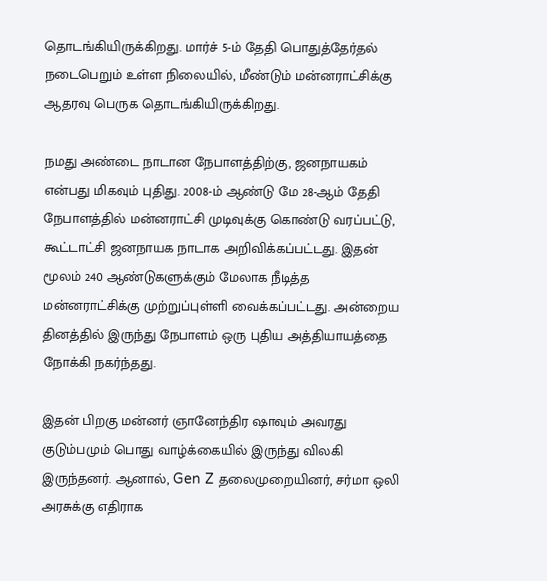தொடங்கியிருக்கிறது. மார்ச் 5-ம் தேதி பொதுத்தேர்தல் நடைபெறும் உள்ள நிலையில், மீண்டும் மன்னராட்சிக்கு ஆதரவு பெருக தொடங்கியிருக்கிறது.

நமது அண்டை நாடான நேபாளத்திற்கு, ஜனநாயகம் என்பது மிகவும் புதிது. 2008-ம் ஆண்டு மே 28-ஆம் தேதி நேபாளத்தில் மன்னராட்சி முடிவுக்கு கொண்டு வரப்பட்டு, கூட்டாட்சி ஜனநாயக நாடாக அறிவிக்கப்பட்டது. இதன் மூலம் 240 ஆண்டுகளுக்கும் மேலாக நீடித்த மன்னராட்சிக்கு முற்றுப்புள்ளி வைக்கப்பட்டது. அன்றைய தினத்தில் இருந்து நேபாளம் ஒரு புதிய அத்தியாயத்தை நோக்கி நகர்ந்தது.

இதன் பிறகு மன்னர் ஞானேந்திர ஷாவும் அவரது குடும்பமும் பொது வாழ்க்கையில் இருந்து விலகி இருந்தனர். ஆனால், Gen Z தலைமுறையினர், சர்மா ஒலி அரசுக்கு எதிராக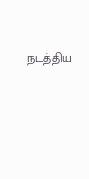நடத்திய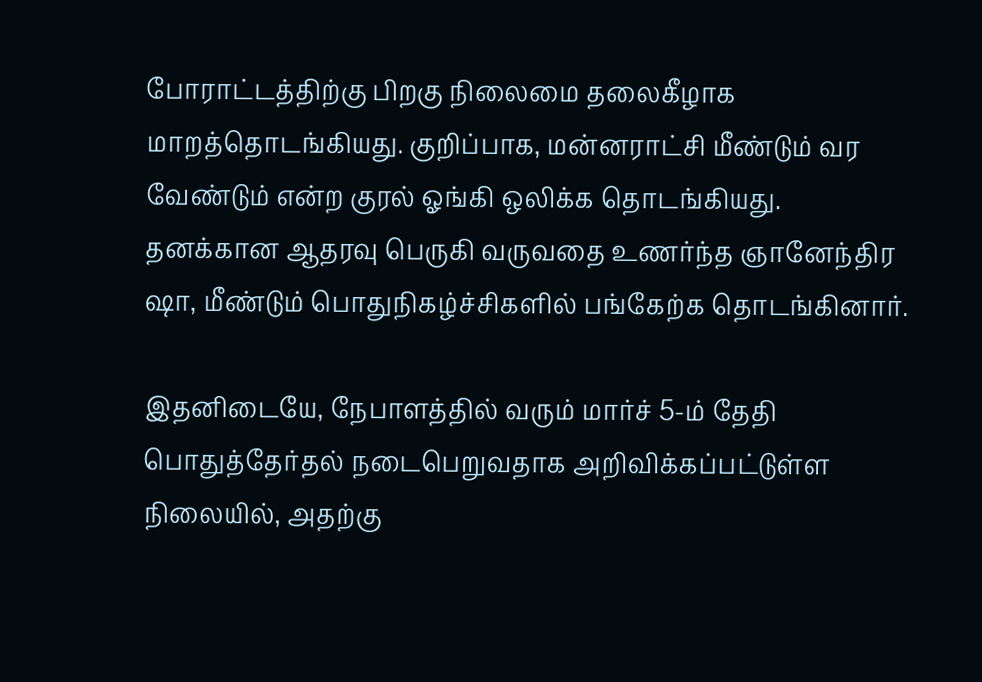போராட்டத்திற்கு பிறகு நிலைமை தலைகீழாக மாறத்தொடங்கியது. குறிப்பாக, மன்னராட்சி மீண்டும் வர வேண்டும் என்ற குரல் ஓங்கி ஒலிக்க தொடங்கியது. தனக்கான ஆதரவு பெருகி வருவதை உணர்ந்த ஞானேந்திர ஷா, மீண்டும் பொதுநிகழ்ச்சிகளில் பங்கேற்க தொடங்கினார்.

இதனிடையே, நேபாளத்தில் வரும் மார்ச் 5-ம் தேதி பொதுத்தேர்தல் நடைபெறுவதாக அறிவிக்கப்பட்டுள்ள நிலையில், அதற்கு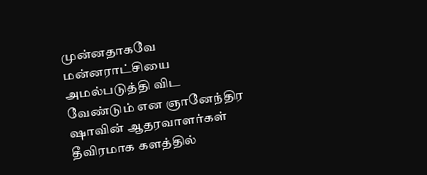முன்னதாகவே மன்னராட்சியை அமல்படுத்தி விட வேண்டும் என ஞானேந்திர ஷாவின் ஆதரவாளர்கள் தீவிரமாக களத்தில்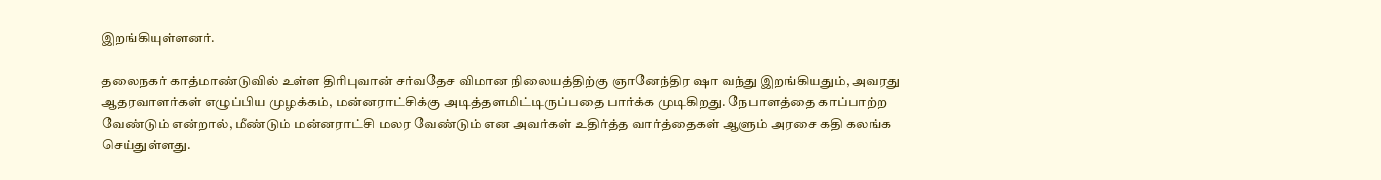இறங்கியுள்ளனர்.

தலைநகர் காத்மாண்டுவில் உள்ள திரிபுவான் சர்வதேச விமான நிலையத்திற்கு ஞானேந்திர ஷா வந்து இறங்கியதும், அவரது ஆதரவாளர்கள் எழுப்பிய முழக்கம், மன்னராட்சிக்கு அடித்தளமிட்டிருப்பதை பார்க்க முடிகிறது. நேபாளத்தை காப்பாற்ற வேண்டும் என்றால், மீண்டும் மன்னராட்சி மலர வேண்டும் என அவர்கள் உதிர்த்த வார்த்தைகள் ஆளும் அரசை கதி கலங்க செய்துள்ளது.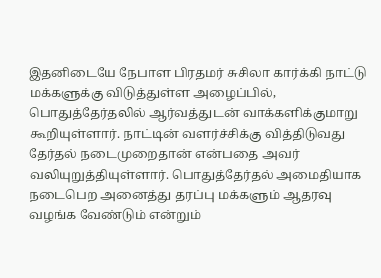இதனிடையே நேபாள பிரதமர் சுசிலா கார்க்கி நாட்டு மக்களுக்கு விடுத்துள்ள அழைப்பில், பொதுத்தேர்தலில் ஆர்வத்துடன் வாக்களிக்குமாறு கூறியுள்ளார். நாட்டின் வளர்ச்சிக்கு வித்திடுவது தேர்தல் நடைமுறைதான் என்பதை அவர் வலியுறுத்தியுள்ளார். பொதுத்தேர்தல் அமைதியாக நடைபெற அனைத்து தரப்பு மக்களும் ஆதரவு வழங்க வேண்டும் என்றும்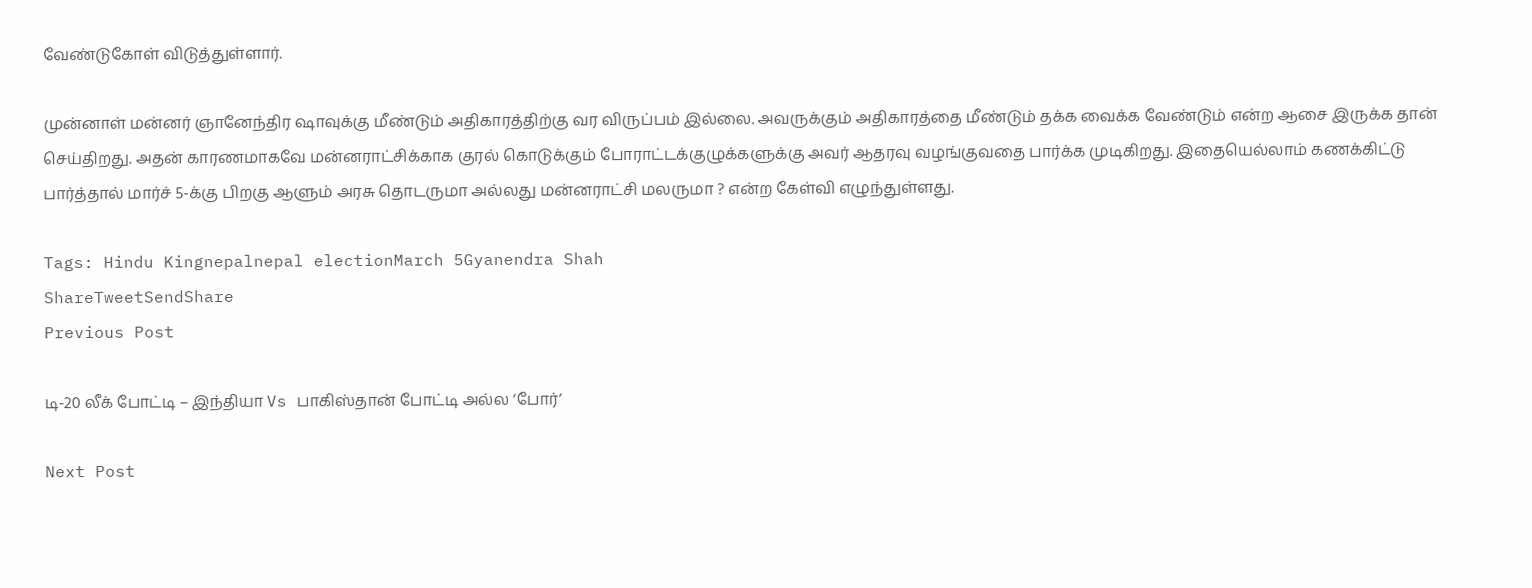வேண்டுகோள் விடுத்துள்ளார்.

முன்னாள் மன்னர் ஞானேந்திர ஷாவுக்கு மீண்டும் அதிகாரத்திற்கு வர விருப்பம் இல்லை. அவருக்கும் அதிகாரத்தை மீண்டும் தக்க வைக்க வேண்டும் என்ற ஆசை இருக்க தான் செய்திறது. அதன் காரணமாகவே மன்னராட்சிக்காக குரல் கொடுக்கும் போராட்டக்குழுக்களுக்கு அவர் ஆதரவு வழங்குவதை பார்க்க முடிகிறது. இதையெல்லாம் கணக்கிட்டு பார்த்தால் மார்ச் 5-க்கு பிறகு ஆளும் அரசு தொடருமா அல்லது மன்னராட்சி மலருமா ? என்ற கேள்வி எழுந்துள்ளது.

Tags: Hindu Kingnepalnepal electionMarch 5Gyanendra Shah
ShareTweetSendShare
Previous Post

டி-20 லீக் போட்டி – இந்தியா Vs பாகிஸ்தான் போட்டி அல்ல ‘போர்’

Next Post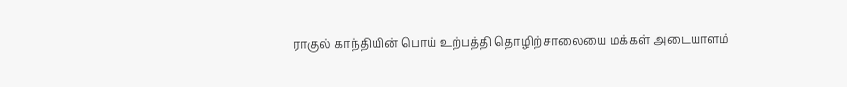ராகுல் காந்தியின் பொய் உற்பத்தி தொழிற்சாலையை மக்கள் அடையாளம்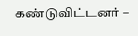கண்டுவிட்டனர் –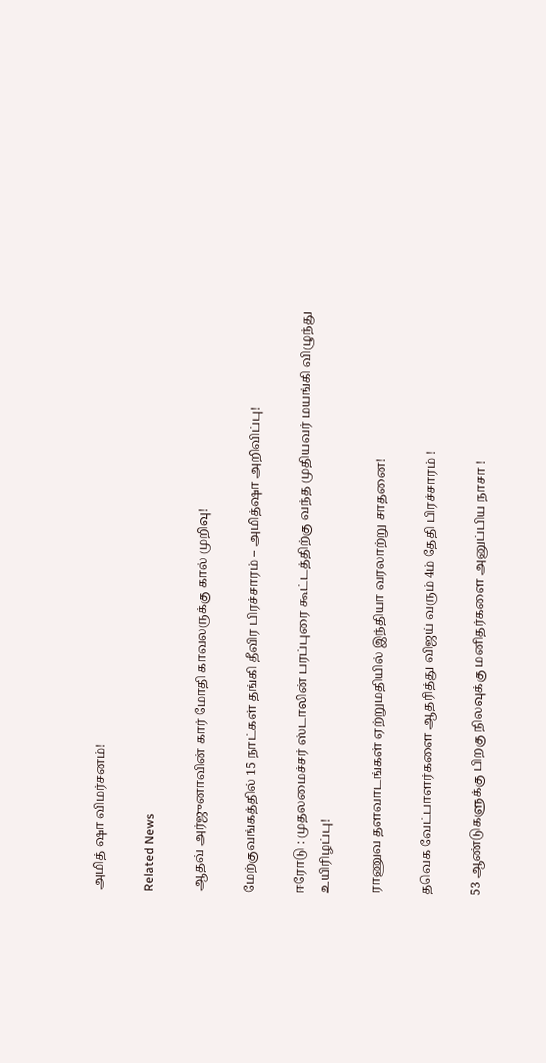அமித் ஷா விமர்சனம்!

Related News

ஆதவ் அர்ஜுனாவின் கார் மோதி காவலருக்கு கால் முறிவு!

மேற்குவங்கத்தில் 15 நாட்கள் தங்கி தீவிர பிரச்சாரம் – அமித்ஷா அறிவிப்பு!

ஈரோடு : முதலமைச்சர் ஸ்டாலின் பரப்புரை கூட்டத்திற்கு வந்த முதியவர் மயங்கி விழுந்து உயிரிழப்பு!

ராணுவ தளவாடங்கள் ஏற்றுமதியில் இந்தியா வரலாற்று சாதனை!

தவெக வேட்பாளர்களை ஆதரித்து விஜய் வரும் 4ம் தேதி பிரச்சாரம் !

53 ஆண்டுகளுக்கு பிறகு நிலவுக்கு மனிதர்களை அனுப்பிய நாசா !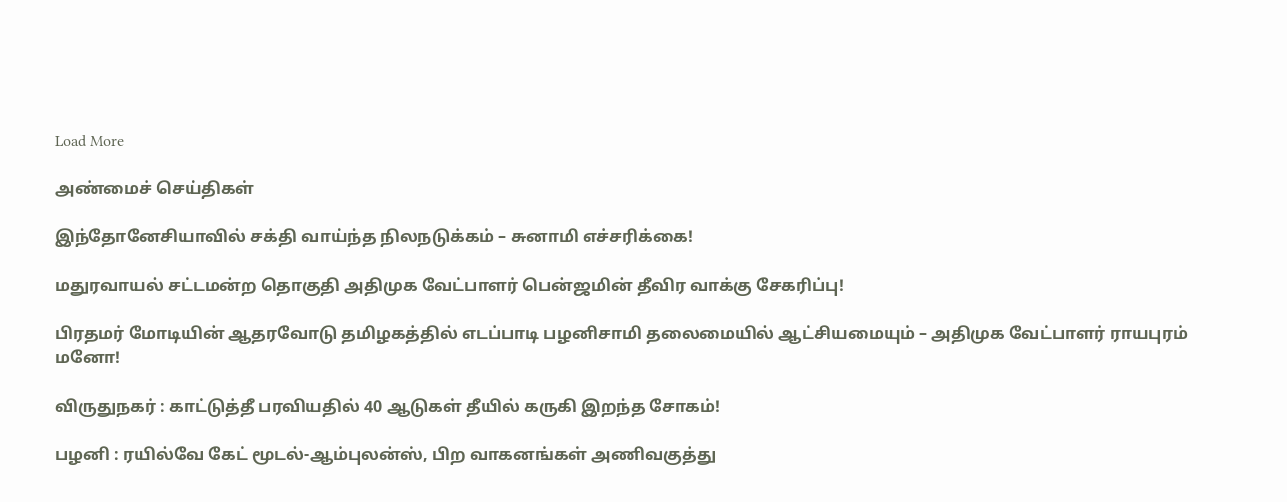Load More

அண்மைச் செய்திகள்

இந்தோனேசியாவில் சக்தி வாய்ந்த நிலநடுக்கம் – சுனாமி எச்சரிக்கை!

மதுரவாயல் சட்டமன்ற தொகுதி அதிமுக வேட்பாளர் பென்ஜமின் தீவிர வாக்கு சேகரிப்பு!

பிரதமர் மோடியின் ஆதரவோடு தமிழகத்தில் எடப்பாடி பழனிசாமி தலைமையில் ஆட்சியமையும் – அதிமுக வேட்பாளர் ராயபுரம் மனோ!

விருதுநகர் : காட்டுத்தீ பரவியதில் 40 ஆடுகள் தீயில் கருகி இறந்த சோகம்!

பழனி : ரயில்வே கேட் மூடல்-ஆம்புலன்ஸ், பிற வாகனங்கள் அணிவகுத்து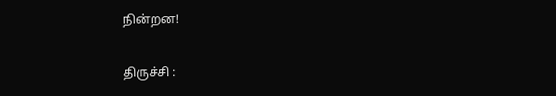நின்றன!

திருச்சி :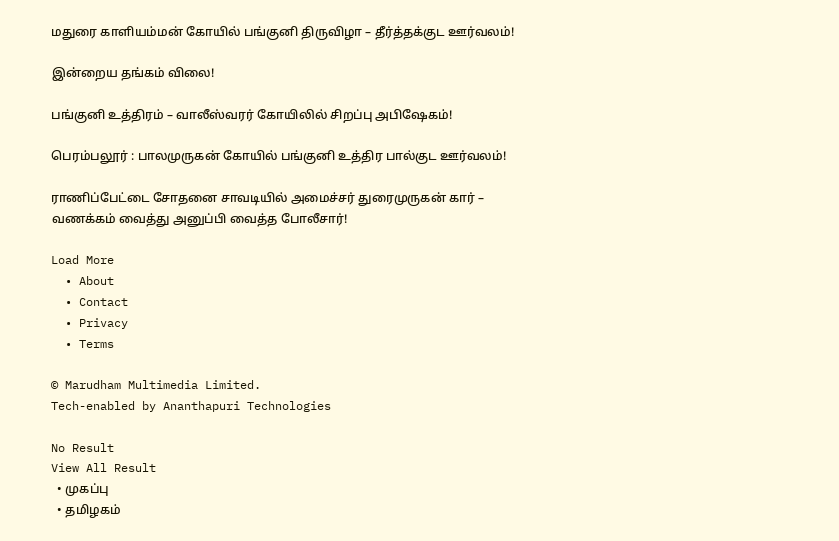மதுரை காளியம்மன் கோயில் பங்குனி திருவிழா – தீர்த்தக்குட ஊர்வலம்!

இன்றைய தங்கம் விலை!

பங்குனி உத்திரம் – வாலீஸ்வரர் கோயிலில் சிறப்பு அபிஷேகம்!

பெரம்பலூர் : பாலமுருகன் கோயில் பங்குனி உத்திர பால்குட ஊர்வலம்!

ராணிப்பேட்டை சோதனை சாவடியில் அமைச்சர் துரைமுருகன் கார் – வணக்கம் வைத்து அனுப்பி வைத்த போலீசார்!

Load More
  • About
  • Contact
  • Privacy
  • Terms

© Marudham Multimedia Limited.
Tech-enabled by Ananthapuri Technologies

No Result
View All Result
  • முகப்பு
  • தமிழகம்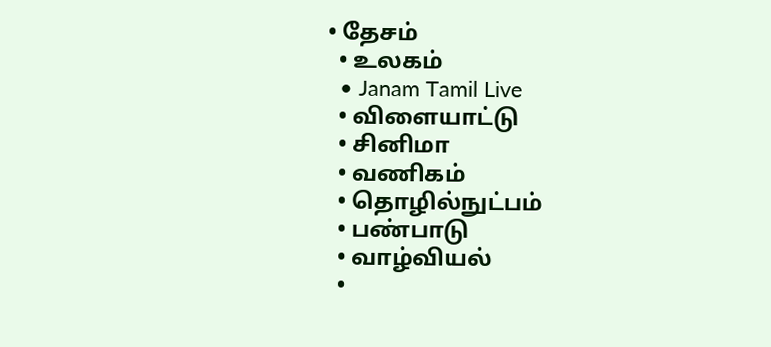• தேசம்
  • உலகம்
  • Janam Tamil Live
  • விளையாட்டு
  • சினிமா
  • வணிகம்
  • தொழில்நுட்பம்
  • பண்பாடு
  • வாழ்வியல்
  •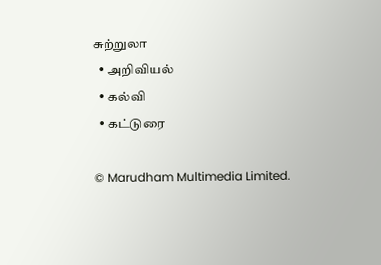சுற்றுலா
  • அறிவியல்
  • கல்வி
  • கட்டுரை

© Marudham Multimedia Limited.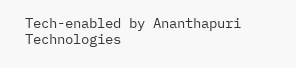Tech-enabled by Ananthapuri Technologies